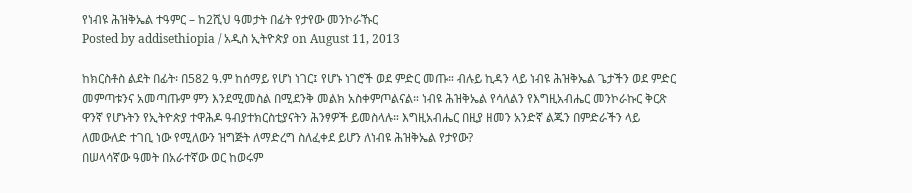የነብዩ ሕዝቅኤል ተዓምር – ከ2ሺህ ዓመታት በፊት የታየው መንኮራኹር
Posted by addisethiopia / አዲስ ኢትዮጵያ on August 11, 2013

ከክርስቶስ ልደት በፊት፡ በ582 ዓ.ም ከሰማይ የሆነ ነገር፤ የሆኑ ነገሮች ወደ ምድር መጡ። ብሉይ ኪዳን ላይ ነብዩ ሕዝቅኤል ጌታችን ወደ ምድር መምጣቱንና አመጣጡም ምን እንደሚመስል በሚደንቅ መልክ አስቀምጦልናል። ነብዩ ሕዝቅኤል የሳለልን የእግዚአብሔር መንኮራኩር ቅርጽ ዋንኛ የሆኑትን የኢትዮጵያ ተዋሕዶ ዓብያተክርስቲያናትን ሕንፃዎች ይመስላሉ። እግዚአብሔር በዚያ ዘመን አንድኛ ልጁን በምድራችን ላይ ለመውለድ ተገቢ ነው የሚለውን ዝግጅት ለማድረግ ስለፈቀደ ይሆን ለነብዩ ሕዝቅኤል የታየው?
በሠላሳኛው ዓመት በአራተኛው ወር ከወሩም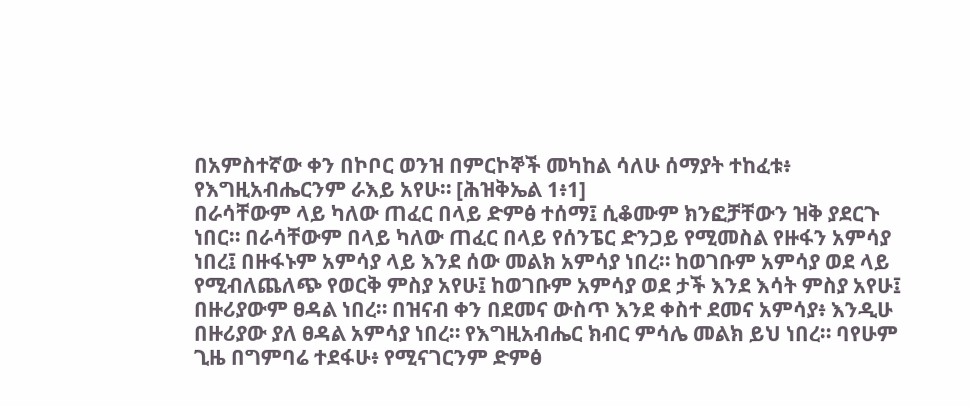በአምስተኛው ቀን በኮቦር ወንዝ በምርኮኞች መካከል ሳለሁ ሰማያት ተከፈቱ፥ የእግዚአብሔርንም ራእይ አየሁ። [ሕዝቅኤል 1፥1]
በራሳቸውም ላይ ካለው ጠፈር በላይ ድምፅ ተሰማ፤ ሲቆሙም ክንፎቻቸውን ዝቅ ያደርጉ ነበር። በራሳቸውም በላይ ካለው ጠፈር በላይ የሰንፔር ድንጋይ የሚመስል የዙፋን አምሳያ ነበረ፤ በዙፋኑም አምሳያ ላይ እንደ ሰው መልክ አምሳያ ነበረ። ከወገቡም አምሳያ ወደ ላይ የሚብለጨለጭ የወርቅ ምስያ አየሁ፤ ከወገቡም አምሳያ ወደ ታች እንደ እሳት ምስያ አየሁ፤ በዙሪያውም ፀዳል ነበረ። በዝናብ ቀን በደመና ውስጥ እንደ ቀስተ ደመና አምሳያ፥ እንዲሁ በዙሪያው ያለ ፀዳል አምሳያ ነበረ። የእግዚአብሔር ክብር ምሳሌ መልክ ይህ ነበረ። ባየሁም ጊዜ በግምባሬ ተደፋሁ፥ የሚናገርንም ድምፅ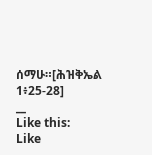ሰማሁ።[ሕዝቅኤል 1፥25-28]
__
Like this:
Like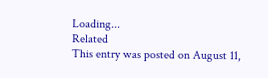Loading...
Related
This entry was posted on August 11,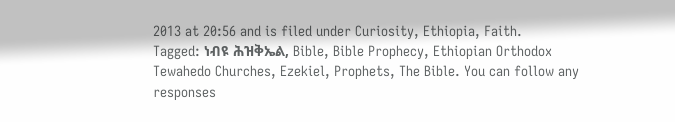2013 at 20:56 and is filed under Curiosity, Ethiopia, Faith.
Tagged: ነብዩ ሕዝቅኤል, Bible, Bible Prophecy, Ethiopian Orthodox Tewahedo Churches, Ezekiel, Prophets, The Bible. You can follow any responses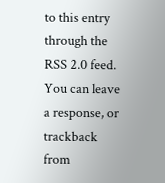to this entry through the RSS 2.0 feed.
You can leave a response, or trackback from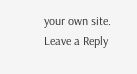your own site.
Leave a Reply